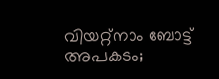വിയറ്റ്നാം ബോട്ട് അപകടം;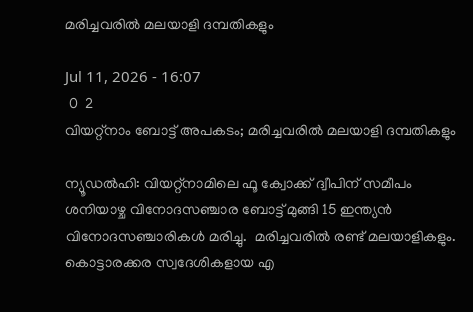മരിച്ചവരില്‍ മലയാളി ദമ്പതികളും

Jul 11, 2026 - 16:07
 0  2
വിയറ്റ്നാം ബോട്ട് അപകടം; മരിച്ചവരില്‍ മലയാളി ദമ്പതികളും

ന്യൂഡൽഹി: വിയറ്റ്‌നാമിലെ ഫൂ ക്വോക്ക് ദ്വീപിന് സമീപം ശനിയാഴ്ച വിനോദസഞ്ചാര ബോട്ട് മുങ്ങി 15 ഇന്ത്യൻ വിനോദസഞ്ചാരികൾ മരിച്ചു.  മരിച്ചവരിൽ രണ്ട് മലയാളികളും. കൊട്ടാരക്കര സ്വദേശികളായ എ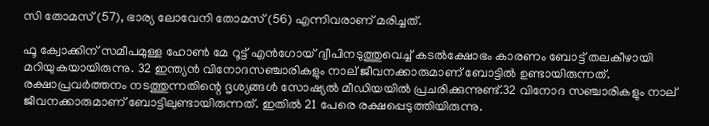സി തോമസ് (57), ഭാര്യ ലോവേനി തോമസ് (56) എന്നിവരാണ് മരിച്ചത്.

ഫൂ ക്വോക്കിന് സമീപമുള്ള ഹോൺ മേ റൂട്ട് എൻഗോയ് ദ്വീപിനടുത്തുവെച്ച് കടൽക്ഷോഭം കാരണം ബോട്ട് തലകീഴായി മറിയുകയായിരുന്നു. 32 ഇന്ത്യൻ വിനോദസഞ്ചാരികളും നാല് ജീവനക്കാരുമാണ് ബോട്ടിൽ ഉണ്ടായിരുന്നത്. രക്ഷാപ്രവർത്തനം നടത്തുന്നതിന്റെ ദൃശ്യങ്ങൾ സോഷ്യൽ മീഡിയയിൽ പ്രചരിക്കുന്നുണ്ട്.32 വിനോദ സഞ്ചാരികളും നാല് ജീവനക്കാരുമാണ് ബോട്ടിലുണ്ടായിരുന്നത്. ഇതിൽ 21 പേരെ രക്ഷപ്പെടുത്തിയിരുന്നു.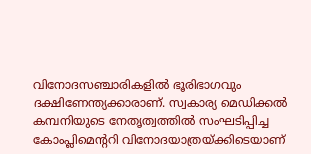വിനോദസഞ്ചാരികളിൽ ഭൂരിഭാഗവും ദക്ഷിണേന്ത്യക്കാരാണ്. സ്വകാര്യ മെഡിക്കൽ കമ്പനിയുടെ നേതൃത്വത്തിൽ സംഘടിപ്പിച്ച കോംപ്ലിമെന്ററി വിനോദയാത്രയ്ക്കിടെയാണ്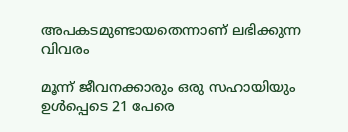അപകടമുണ്ടായതെന്നാണ് ലഭിക്കുന്ന വിവരം

മൂന്ന് ജീവനക്കാരും ഒരു സഹായിയും ഉൾപ്പെടെ 21 പേരെ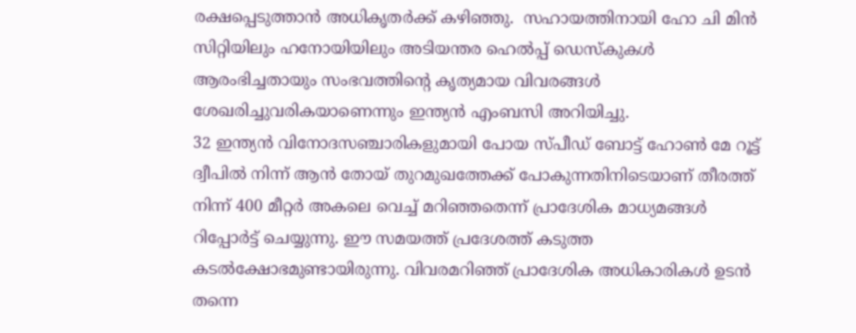രക്ഷപ്പെടുത്താൻ അധികൃതർക്ക് കഴിഞ്ഞു.  സഹായത്തിനായി ഹോ ചി മിൻ സിറ്റിയിലും ഹനോയിയിലും അടിയന്തര ഹെൽപ്പ് ഡെസ്കുകൾ ആരംഭിച്ചതായും സംഭവത്തിന്റെ കൃത്യമായ വിവരങ്ങൾ ശേഖരിച്ചുവരികയാണെന്നും ഇന്ത്യൻ എംബസി അറിയിച്ചു.
32 ഇന്ത്യൻ വിനോദസഞ്ചാരികളുമായി പോയ സ്പീഡ് ബോട്ട് ഹോൺ മേ റൂട്ട് ദ്വീപിൽ നിന്ന് ആൻ തോയ് തുറമുഖത്തേക്ക് പോകുന്നതിനിടെയാണ് തീരത്ത് നിന്ന് 400 മീറ്റർ അകലെ വെച്ച് മറിഞ്ഞതെന്ന് പ്രാദേശിക മാധ്യമങ്ങൾ റിപ്പോർട്ട് ചെയ്യുന്നു. ഈ സമയത്ത് പ്രദേശത്ത് കടുത്ത കടൽക്ഷോഭമുണ്ടായിരുന്നു. വിവരമറിഞ്ഞ് പ്രാദേശിക അധികാരികൾ ഉടൻ തന്നെ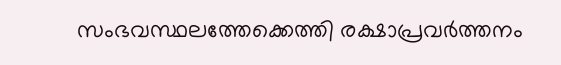സംഭവസ്ഥലത്തേക്കെത്തി രക്ഷാപ്രവർത്തനം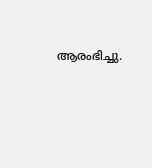ആരംഭിച്ചു.